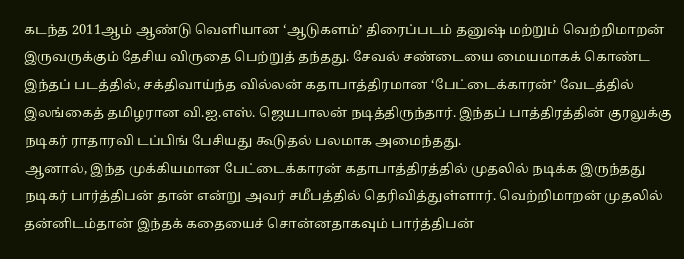கடந்த 2011ஆம் ஆண்டு வெளியான ‘ஆடுகளம்’ திரைப்படம் தனுஷ் மற்றும் வெற்றிமாறன் இருவருக்கும் தேசிய விருதை பெற்றுத் தந்தது. சேவல் சண்டையை மையமாகக் கொண்ட இந்தப் படத்தில், சக்திவாய்ந்த வில்லன் கதாபாத்திரமான ‘பேட்டைக்காரன்’ வேடத்தில் இலங்கைத் தமிழரான வி.ஐ.எஸ். ஜெயபாலன் நடித்திருந்தார். இந்தப் பாத்திரத்தின் குரலுக்கு நடிகர் ராதாரவி டப்பிங் பேசியது கூடுதல் பலமாக அமைந்தது.
ஆனால், இந்த முக்கியமான பேட்டைக்காரன் கதாபாத்திரத்தில் முதலில் நடிக்க இருந்தது நடிகர் பார்த்திபன் தான் என்று அவர் சமீபத்தில் தெரிவித்துள்ளார். வெற்றிமாறன் முதலில் தன்னிடம்தான் இந்தக் கதையைச் சொன்னதாகவும் பார்த்திபன்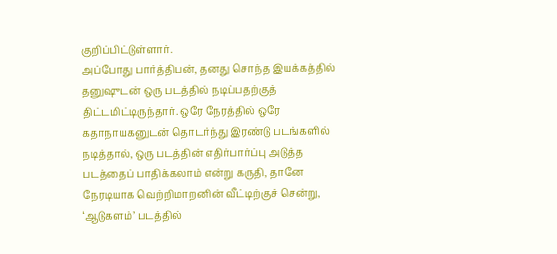குறிப்பிட்டுள்ளார்.
அப்போது பார்த்திபன், தனது சொந்த இயக்கத்தில் தனுஷுடன் ஒரு படத்தில் நடிப்பதற்குத் திட்டமிட்டிருந்தார். ஒரே நேரத்தில் ஒரே கதாநாயகனுடன் தொடர்ந்து இரண்டு படங்களில் நடித்தால், ஒரு படத்தின் எதிர்பார்ப்பு அடுத்த படத்தைப் பாதிக்கலாம் என்று கருதி, தானே நேரடியாக வெற்றிமாறனின் வீட்டிற்குச் சென்று, ‘ஆடுகளம்’ படத்தில்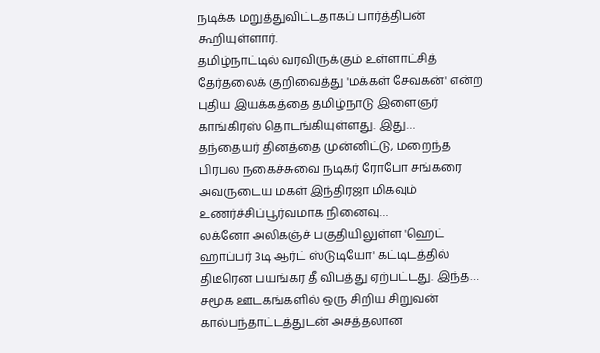நடிக்க மறுத்துவிட்டதாகப் பார்த்திபன் கூறியுள்ளார்.
தமிழ்நாட்டில் வரவிருக்கும் உள்ளாட்சித் தேர்தலைக் குறிவைத்து 'மக்கள் சேவகன்' என்ற புதிய இயக்கத்தை தமிழ்நாடு இளைஞர் காங்கிரஸ் தொடங்கியுள்ளது. இது…
தந்தையர் தினத்தை முன்னிட்டு, மறைந்த பிரபல நகைச்சுவை நடிகர் ரோபோ சங்கரை அவருடைய மகள் இந்திரஜா மிகவும் உணர்ச்சிப்பூர்வமாக நினைவு…
லக்னோ அலிகஞ்ச் பகுதியிலுள்ள 'ஹெட் ஹாப்பர் 3டி ஆர்ட் ஸ்டுடியோ' கட்டிடத்தில் திடீரென பயங்கர தீ விபத்து ஏற்பட்டது. இந்த…
சமூக ஊடகங்களில் ஒரு சிறிய சிறுவன் கால்பந்தாட்டத்துடன் அசத்தலான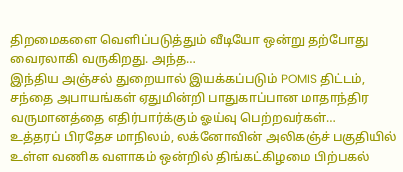திறமைகளை வெளிப்படுத்தும் வீடியோ ஒன்று தற்போது வைரலாகி வருகிறது. அந்த…
இந்திய அஞ்சல் துறையால் இயக்கப்படும் POMIS திட்டம், சந்தை அபாயங்கள் ஏதுமின்றி பாதுகாப்பான மாதாந்திர வருமானத்தை எதிர்பார்க்கும் ஓய்வு பெற்றவர்கள்…
உத்தரப் பிரதேச மாநிலம், லக்னோவின் அலிகஞ்ச் பகுதியில் உள்ள வணிக வளாகம் ஒன்றில் திங்கட்கிழமை பிற்பகல்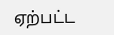ஏற்பட்ட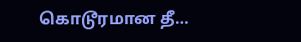கொடூரமான தீ…